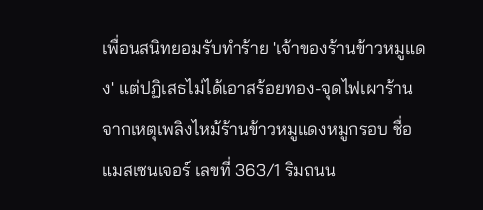เพื่อนสนิทยอมรับทำร้าย 'เจ้าของร้านข้าวหมูแดง' แต่ปฏิเสธไม่ได้เอาสร้อยทอง-จุดไฟเผาร้าน
จากเหตุเพลิงไหม้ร้านข้าวหมูแดงหมูกรอบ ชื่อแมสเซนเจอร์ เลขที่ 363/1 ริมถนน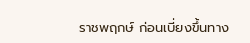ราชพฤกษ์ ก่อนเบี่ยงขึ้นทาง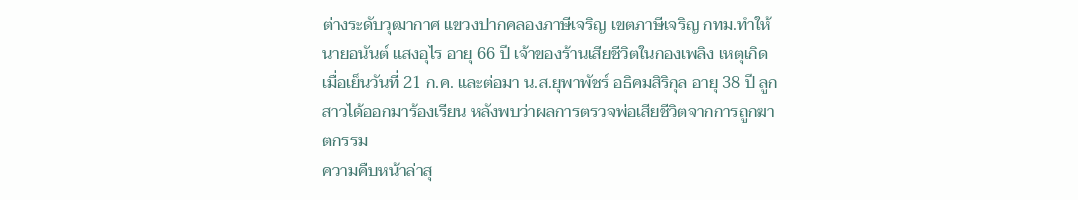ต่างระดับวุฒากาศ แขวงปากคลองภาษีเจริญ เขตภาษีเจริญ กทม.ทำให้นายอนันต์ แสงอุไร อายุ 66 ปี เจ้าของร้านเสียชีวิตในกองเพลิง เหตุเกิดเมื่อเย็นวันที่ 21 ก.ค. และต่อมา น.ส.ยุพาพัชร์ อธิคมสิริกุล อายุ 38 ปี ลูกสาวได้ออกมาร้องเรียน หลังพบว่าผลการตรวจพ่อเสียชีวิตจากการถูกฆาตกรรม
ความคืบหน้าล่าสุ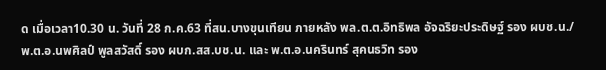ด เมื่อเวลา10.30 น. วันที่ 28 ก.ค.63 ที่สน.บางขุนเทียน ภายหลัง พล.ต.ต.อิทธิพล อัจฉริยะประดิษฐ์ รอง ผบช.น./ พ.ต.อ.นพศิลป์ พูลสวัสดิ์ รอง ผบก.สส.บช.น. และ พ.ต.อ.นครินทร์ สุคนธวิท รอง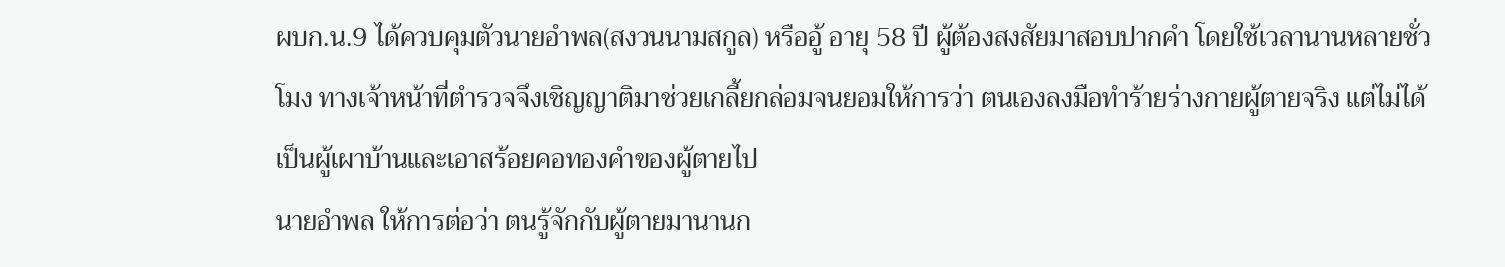ผบก.น.9 ได้ควบคุมตัวนายอำพล(สงวนนามสกูล) หรืออู้ อายุ 58 ปี ผู้ต้องสงสัยมาสอบปากคำ โดยใช้เวลานานหลายชั่วโมง ทางเจ้าหน้าที่ตำรวจจึงเชิญญาติมาช่วยเกลี้ยกล่อมจนยอมให้การว่า ตนเองลงมือทำร้ายร่างกายผู้ตายจริง แต่ไม่ได้เป็นผู้เผาบ้านและเอาสร้อยคอทองคำของผู้ตายไป
นายอำพล ให้การต่อว่า ตนรู้จักกับผู้ตายมานานก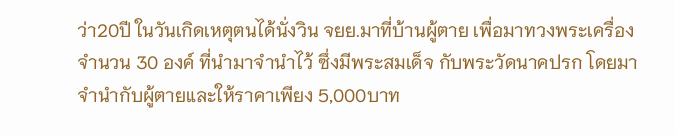ว่า20ปี ในวันเกิดเหตุตนได้นั่งวิน จยย.มาที่บ้านผู้ตาย เพื่อมาทวงพระเครื่อง จำนวน 30 องค์ ที่นำมาจำนำไว้ ซึ่งมีพระสมเด็จ กับพระวัดนาคปรก โดยมาจำนำกับผู้ตายและให้ราคาเพียง 5,000บาท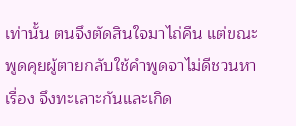เท่านั้น ตนจึงตัดสินใจมาไถ่คืน แต่ขณะพูดคุยผู้ตายกลับใช้คำพูดจาไม่ดีชวนหาเรื่อง จึงทะเลาะกันและเกิด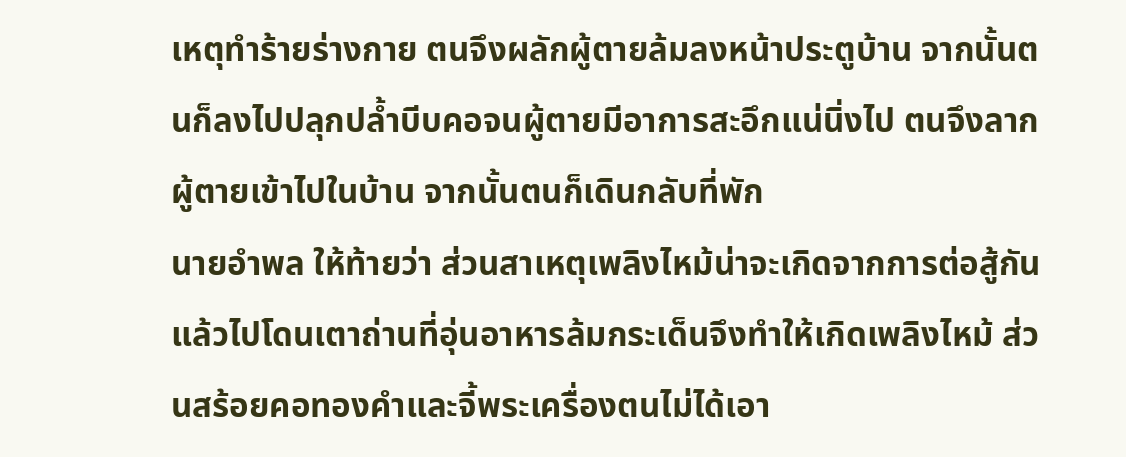เหตุทำร้ายร่างกาย ตนจึงผลักผู้ตายล้มลงหน้าประตูบ้าน จากนั้นตนก็ลงไปปลุกปล้ำบีบคอจนผู้ตายมีอาการสะอึกแน่นิ่งไป ตนจึงลากผู้ตายเข้าไปในบ้าน จากนั้นตนก็เดินกลับที่พัก
นายอำพล ให้ท้ายว่า ส่วนสาเหตุเพลิงไหม้น่าจะเกิดจากการต่อสู้กัน แล้วไปโดนเตาถ่านที่อุ่นอาหารล้มกระเด็นจึงทำให้เกิดเพลิงไหม้ ส่วนสร้อยคอทองคำและจี้พระเครื่องตนไม่ได้เอา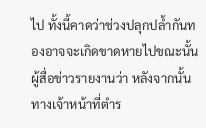ไป ทั้งนี้คาดว่าช่วงปลุกปล้ำกันทองอาจจะเกิดขาดหายไปขณะนั้น
ผู้สื่อข่าวรายงานว่า หลังจากนั้นทางเจ้าหน้าที่ตำร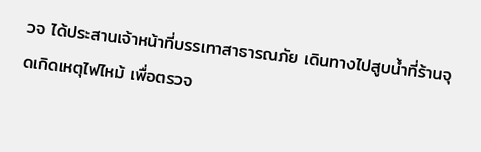วจ ได้ประสานเจ้าหน้าที่บรรเทาสาธารณภัย เดินทางไปสูบน้ำที่ร้านจุดเกิดเหตุไฟไหม้ เพื่อตรวจ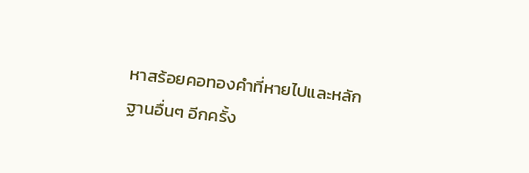หาสร้อยคอทองคำที่หายไปและหลักฐานอื่นๆ อีกครั้ง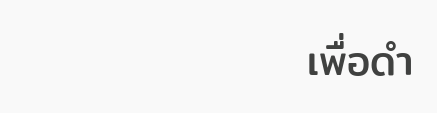เพื่อดำ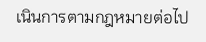เนินการตามกฎหมายต่อไป